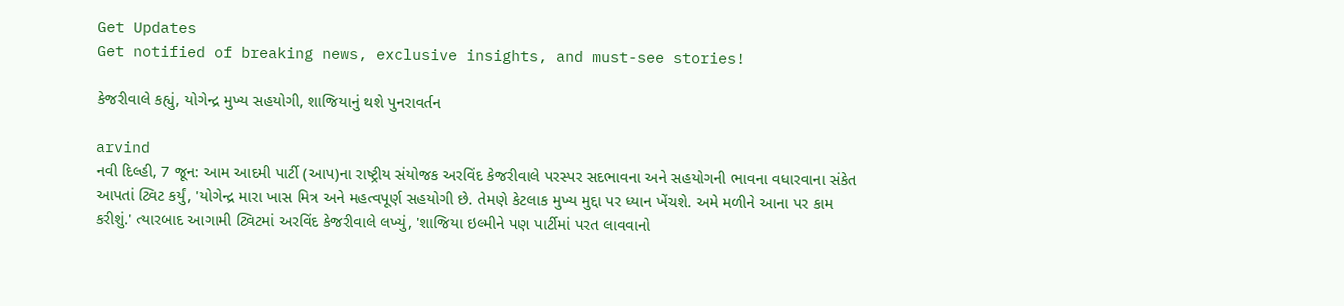Get Updates
Get notified of breaking news, exclusive insights, and must-see stories!

કેજરીવાલે કહ્યું, યોગેન્દ્ર મુખ્ય સહયોગી, શાજિયાનું થશે પુનરાવર્તન

arvind
નવી દિલ્હી, 7 જૂન: આમ આદમી પાર્ટી (આપ)ના રાષ્ટ્રીય સંયોજક અરવિંદ કેજરીવાલે પરસ્પર સદભાવના અને સહયોગની ભાવના વધારવાના સંકેત આપતાં ટ્વિટ કર્યું, 'યોગેન્દ્ર મારા ખાસ મિત્ર અને મહત્વપૂર્ણ સહયોગી છે. તેમણે કેટલાક મુખ્ય મુદ્દા પર ધ્યાન ખેંચશે. અમે મળીને આના પર કામ કરીશું.' ત્યારબાદ આગામી ટ્વિટમાં અરવિંદ કેજરીવાલે લખ્યું, 'શાજિયા ઇલ્મીને પણ પાર્ટીમાં પરત લાવવાનો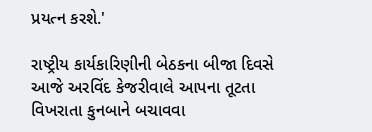પ્રયત્ન કરશે.'

રાષ્ટ્રીય કાર્યકારિણીની બેઠકના બીજા દિવસે આજે અરવિંદ કેજરીવાલે આપના તૂટતા વિખરાતા કુનબાને બચાવવા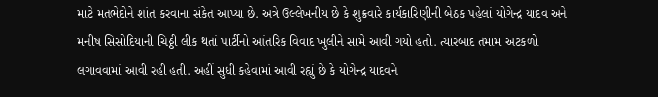માટે મતભેદોને શાંત કરવાના સંકેત આપ્યા છે. અત્રે ઉલ્લેખનીય છે કે શુક્રવારે કાર્યકારિણીની બેઠક પહેલાં યોગેન્દ્ર યાદવ અને મનીષ સિસોદિયાની ચિઠ્ઠી લીક થતાં પાર્ટીનો આંતરિક વિવાદ ખુલીને સામે આવી ગયો હતો. ત્યારબાદ તમામ અટકળો લગાવવામાં આવી રહી હતી. અહીં સુધી કહેવામાં આવી રહ્યું છે કે યોગેન્દ્ર યાદવને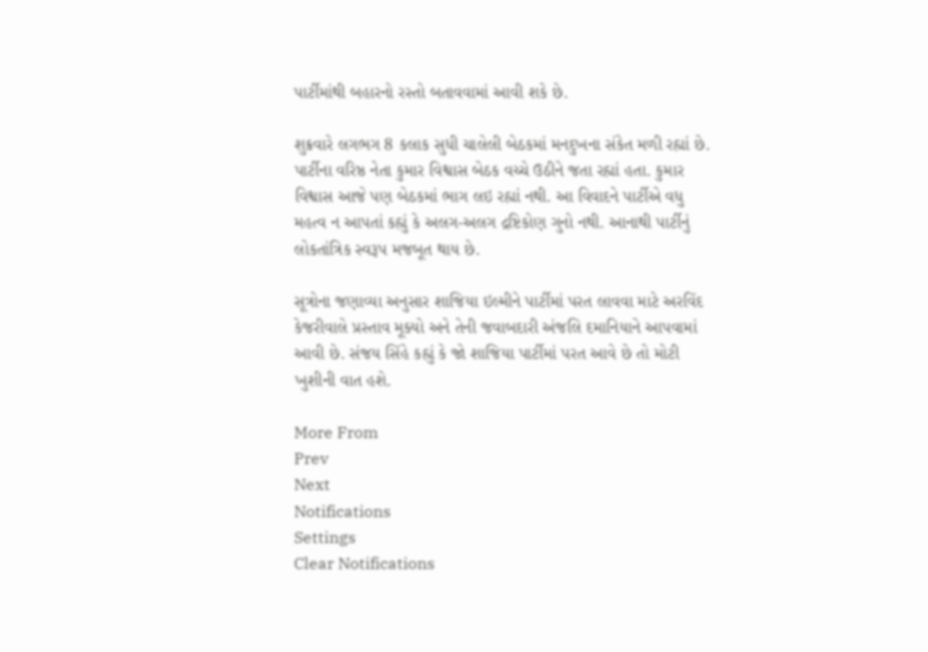પાર્ટીમાંથી બહારનો રસ્તો બતાવવામાં આવી શકે છે.

શુક્રવારે લગભગ 8 કલાક સુધી ચાલેલી બેઠકમાં મનદુખના સંકેત મળી રહ્યાં છે. પાર્ટીના વરિષ્ઠ નેતા કુમાર વિશ્વાસ બેઠક વચ્ચે ઉઠીને જતા રહ્યાં હતા. કુમાર વિશ્વાસ આજે પણ બેઠકમાં ભાગ લઇ રહ્યાં નથી. આ વિવાદને પાર્ટીએ વધુ મહત્વ ન આપતાં કહ્યું કે અલગ-અલગ દ્રષ્ટિકોણ ગુનો નથી. આનાથી પાર્ટીનું લોકતાંત્રિક સ્વરૂપ મજબૂત થાય છે.

સૂત્રોના જણાવ્યા અનુસાર શાજિયા ઇલ્મીને પાર્ટીમાં પરત લાવવા માટે અરવિંદ કેજરીવાલે પ્રસ્તાવ મૂક્યો અને તેની જવાબદારી અંજલિ દમાનિયાને આપવામાં આવી છે. સંજય સિંહે કહ્યું કે જો શાજિયા પાર્ટીમાં પરત આવે છે તો મોટી ખુશીની વાત હશે.

More From
Prev
Next
Notifications
Settings
Clear Notifications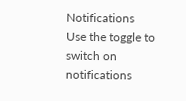Notifications
Use the toggle to switch on notifications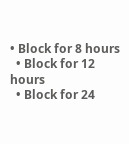• Block for 8 hours
  • Block for 12 hours
  • Block for 24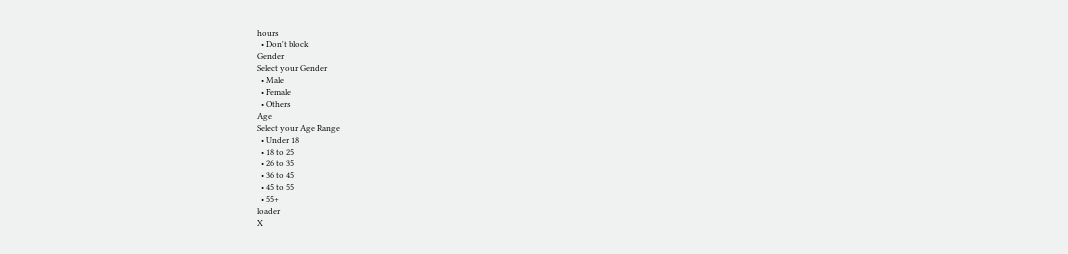hours
  • Don't block
Gender
Select your Gender
  • Male
  • Female
  • Others
Age
Select your Age Range
  • Under 18
  • 18 to 25
  • 26 to 35
  • 36 to 45
  • 45 to 55
  • 55+
loader
X